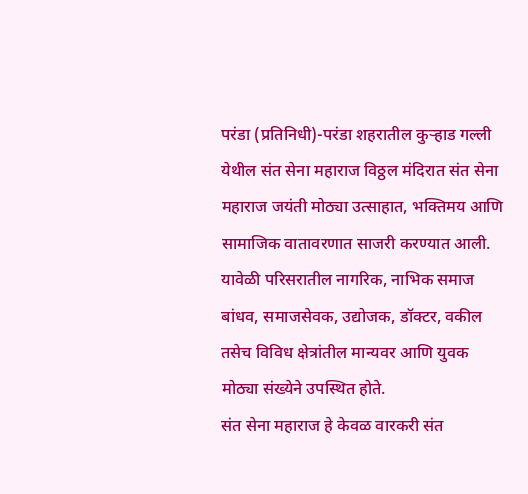परंडा (प्रतिनिधी)-परंडा शहरातील कुऱ्हाड गल्ली येथील संत सेना महाराज विठ्ठल मंदिरात संत सेना महाराज जयंती मोठ्या उत्साहात, भक्तिमय आणि सामाजिक वातावरणात साजरी करण्यात आली. यावेळी परिसरातील नागरिक, नाभिक समाज बांधव, समाजसेवक, उद्योजक, डॉक्टर, वकील तसेच विविध क्षेत्रांतील मान्यवर आणि युवक मोठ्या संख्येने उपस्थित होते.
संत सेना महाराज हे केवळ वारकरी संत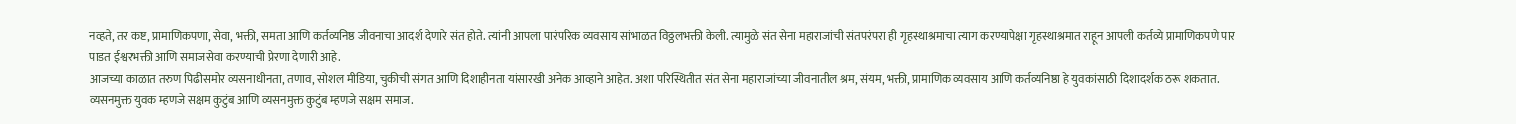नव्हते, तर कष्ट, प्रामाणिकपणा, सेवा, भक्ती, समता आणि कर्तव्यनिष्ठ जीवनाचा आदर्श देणारे संत होते. त्यांनी आपला पारंपरिक व्यवसाय सांभाळत विठ्ठलभक्ती केली. त्यामुळे संत सेना महाराजांची संतपरंपरा ही गृहस्थाश्रमाचा त्याग करण्यापेक्षा गृहस्थाश्रमात राहून आपली कर्तव्ये प्रामाणिकपणे पार पाडत ईश्वरभक्ती आणि समाजसेवा करण्याची प्रेरणा देणारी आहे.
आजच्या काळात तरुण पिढीसमोर व्यसनाधीनता, तणाव, सोशल मीडिया, चुकीची संगत आणि दिशाहीनता यांसारखी अनेक आव्हाने आहेत. अशा परिस्थितीत संत सेना महाराजांच्या जीवनातील श्रम, संयम, भक्ती, प्रामाणिक व्यवसाय आणि कर्तव्यनिष्ठा हे युवकांसाठी दिशादर्शक ठरू शकतात.
व्यसनमुक्त युवक म्हणजे सक्षम कुटुंब आणि व्यसनमुक्त कुटुंब म्हणजे सक्षम समाज.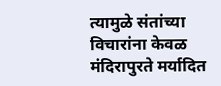त्यामुळे संतांच्या विचारांना केवळ मंदिरापुरते मर्यादित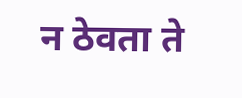न ठेवता ते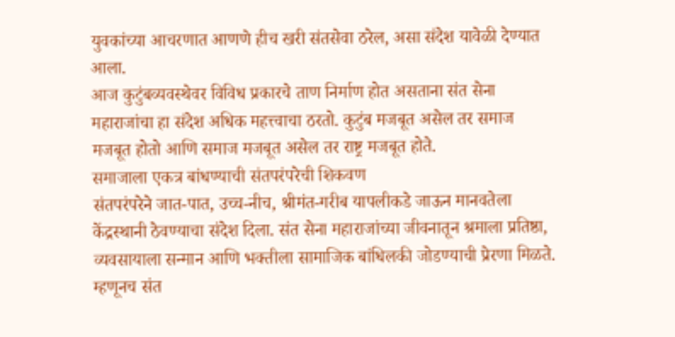युवकांच्या आचरणात आणणे हीच खरी संतसेवा ठरेल, असा संदेश यावेळी देण्यात आला.
आज कुटुंबव्यवस्थेवर विविध प्रकारचे ताण निर्माण होत असताना संत सेना महाराजांचा हा संदेश अधिक महत्त्वाचा ठरतो. कुटुंब मजबूत असेल तर समाज मजबूत होतो आणि समाज मजबूत असेल तर राष्ट्र मजबूत होते.
समाजाला एकत्र बांधण्याची संतपरंपरेची शिकवण
संतपरंपरेने जात-पात, उच्च-नीच, श्रीमंत-गरीब यापलीकडे जाऊन मानवतेला केंद्रस्थानी ठेवण्याचा संदेश दिला. संत सेना महाराजांच्या जीवनातून श्रमाला प्रतिष्ठा, व्यवसायाला सन्मान आणि भक्तीला सामाजिक बांधिलकी जोडण्याची प्रेरणा मिळते. म्हणूनच संत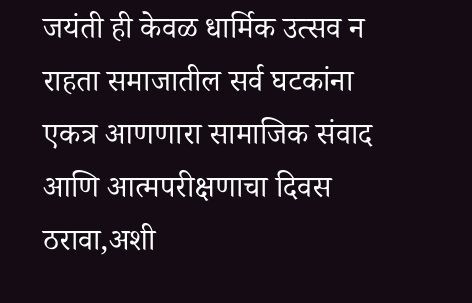जयंती ही केवळ धार्मिक उत्सव न राहता समाजातील सर्व घटकांना एकत्र आणणारा सामाजिक संवाद आणि आत्मपरीक्षणाचा दिवस ठरावा,अशी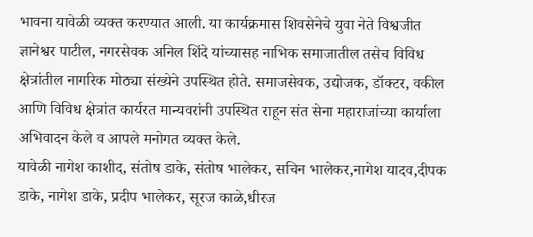भावना यावेळी व्यक्त करण्यात आली. या कार्यक्रमास शिवसेनेचे युवा नेते विश्वजीत ज्ञानेश्वर पाटील, नगरसेवक अनिल शिंदे यांच्यासह नाभिक समाजातील तसेच विविध क्षेत्रांतील नागरिक मोठ्या संख्येने उपस्थित होते. समाजसेवक, उद्योजक, डॉक्टर, वकील आणि विविध क्षेत्रांत कार्यरत मान्यवरांनी उपस्थित राहून संत सेना महाराजांच्या कार्याला अभिवादन केले व आपले मनोगत व्यक्त केले.
यावेळी नागेश काशीद, संतोष डाके, संतोष भालेकर, सचिन भालेकर,नागेश यादव,दीपक डाके, नागेश डाके, प्रदीप भालेकर, सूरज काळे,धीरज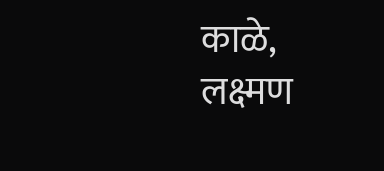काळे,
लक्ष्मण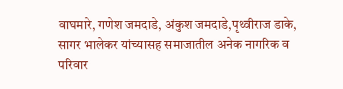वाघमारे, गणेश जमदाडे, अंकुश जमदाडे,पृथ्वीराज डाके, सागर भालेकर यांच्यासह समाजातील अनेक नागरिक व परिवार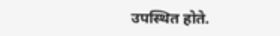उपस्थित होते.